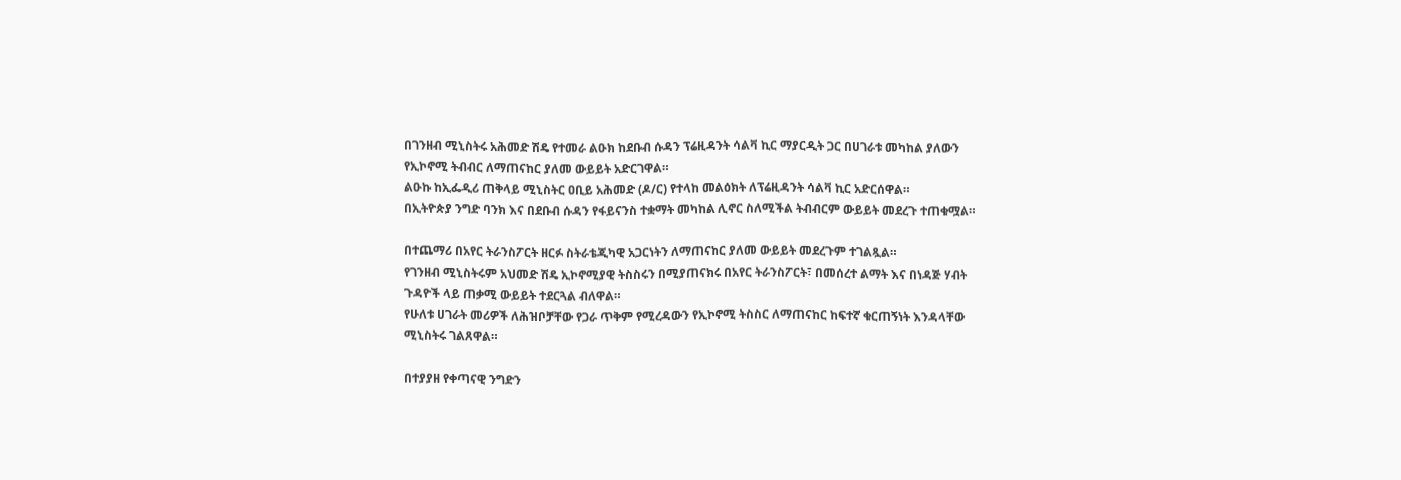በገንዘብ ሚኒስትሩ አሕመድ ሽዴ የተመራ ልዑክ ከደቡብ ሱዳን ፕሬዚዳንት ሳልቫ ኪር ማያርዲት ጋር በሀገራቱ መካከል ያለውን የኢኮኖሚ ትብብር ለማጠናከር ያለመ ውይይት አድርገዋል።
ልዑኩ ከኢፌዲሪ ጠቅላይ ሚኒስትር ዐቢይ አሕመድ (ዶ/ር) የተላከ መልዕክት ለፕሬዚዳንት ሳልቫ ኪር አድርሰዋል።
በኢትዮጵያ ንግድ ባንክ እና በደቡብ ሱዳን የፋይናንስ ተቋማት መካከል ሊኖር ስለሚችል ትብብርም ውይይት መደረጉ ተጠቁሟል።

በተጨማሪ በአየር ትራንስፖርት ዘርፉ ስትራቴጂካዊ አጋርነትን ለማጠናከር ያለመ ውይይት መደረጉም ተገልጿል።
የገንዘብ ሚኒስትሩም አህመድ ሽዴ ኢኮኖሚያዊ ትስስሩን በሚያጠናክሩ በአየር ትራንስፖርት፣ በመሰረተ ልማት እና በነዳጅ ሃብት ጉዳዮች ላይ ጠቃሚ ውይይት ተደርጓል ብለዋል።
የሁለቱ ሀገራት መሪዎች ለሕዝቦቻቸው የጋራ ጥቅም የሚረዳውን የኢኮኖሚ ትስስር ለማጠናከር ከፍተኛ ቁርጠኝነት እንዳላቸው ሚኒስትሩ ገልጸዋል።

በተያያዘ የቀጣናዊ ንግድን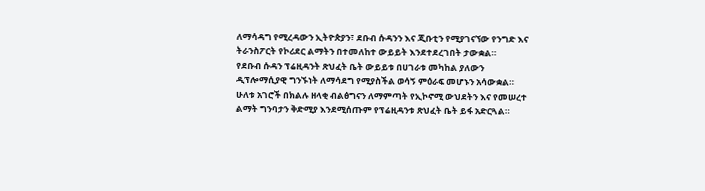ለማሳዳግ የሚረዳውን ኢትዮጵያን፣ ደቡብ ሱዳንን እና ጂቡቲን የሚያገናኘው የንግድ እና ትራንስፖርት የኮሪደር ልማትን በተመለከተ ውይይት እንደተደረገበት ታውቋል።
የደቡብ ሱዳን ፕሬዚዳንት ጽህፈት ቤት ውይይቱ በሀገራቱ መካከል ያለውን ዲፕሎማሲያዊ ግንኙነት ለማሳደግ የሚያስችል ወሳኝ ምዕራፍ መሆኑን አሳውቋል።
ሁለቱ አገሮች በክልሉ ዘላቂ ብልፅግናን ለማምጣት የኢኮኖሚ ውህደትን እና የመሠረተ ልማት ግንባታን ቅድሚያ እንደሚሰጡም የፕሬዚዳንቱ ጽህፈት ቤት ይፋ አድርጓል።